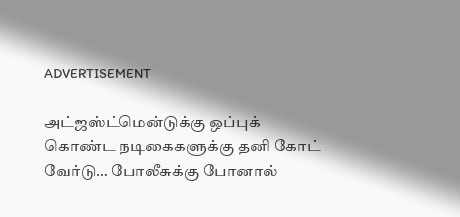ADVERTISEMENT

அட்ஜஸ்ட்மென்டுக்கு ஒப்புக் கொண்ட நடிகைகளுக்கு தனி கோட் வேர்டு… போலீசுக்கு போனால்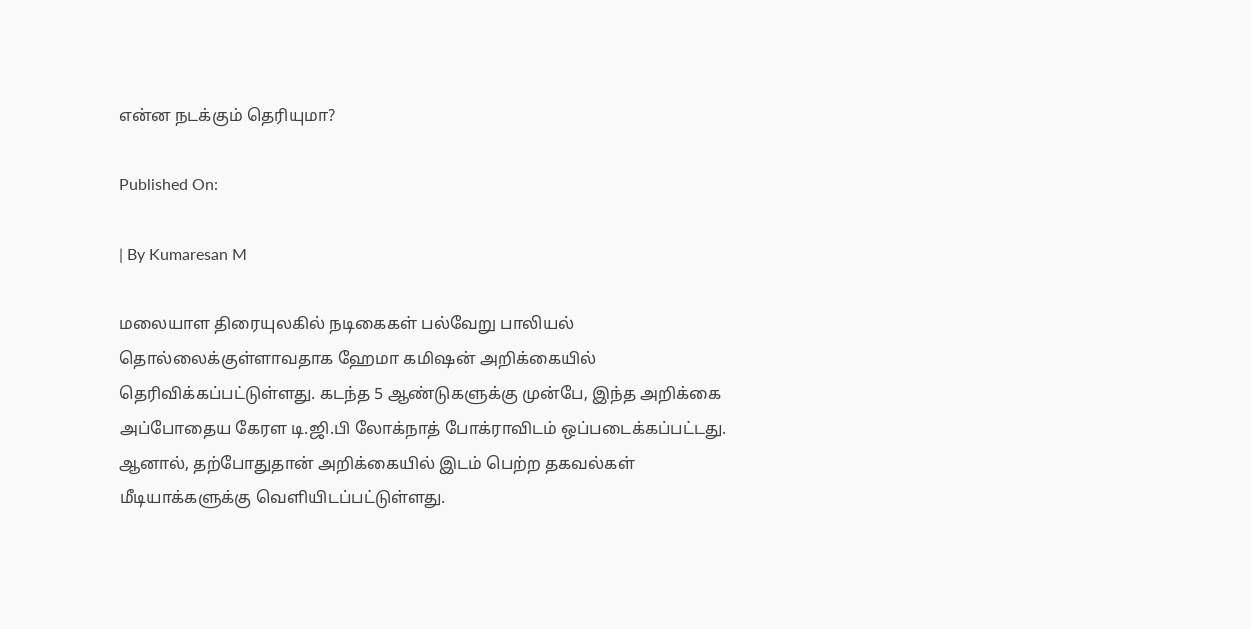என்ன நடக்கும் தெரியுமா?

Published On:

| By Kumaresan M

மலையாள திரையுலகில் நடிகைகள் பல்வேறு பாலியல் தொல்லைக்குள்ளாவதாக ஹேமா கமிஷன் அறிக்கையில் தெரிவிக்கப்பட்டுள்ளது. கடந்த 5 ஆண்டுகளுக்கு முன்பே, இந்த அறிக்கை அப்போதைய கேரள டி.ஜி.பி லோக்நாத் போக்ராவிடம் ஒப்படைக்கப்பட்டது. ஆனால், தற்போதுதான் அறிக்கையில் இடம் பெற்ற தகவல்கள் மீடியாக்களுக்கு வெளியிடப்பட்டுள்ளது.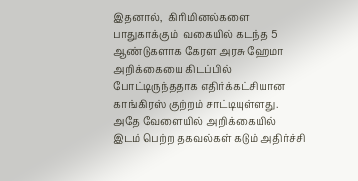இதனால்,  கிரிமினல்களை பாதுகாக்கும்  வகையில் கடந்த 5 ஆண்டுகளாக கேரள அரசு ஹேமா அறிக்கையை கிடப்பில் போட்டிருந்ததாக எதிர்க்கட்சியான காங்கிரஸ் குற்றம் சாட்டியுள்ளது. அதே வேளையில் அறிக்கையில் இடம் பெற்ற தகவல்கள் கடும் அதிர்ச்சி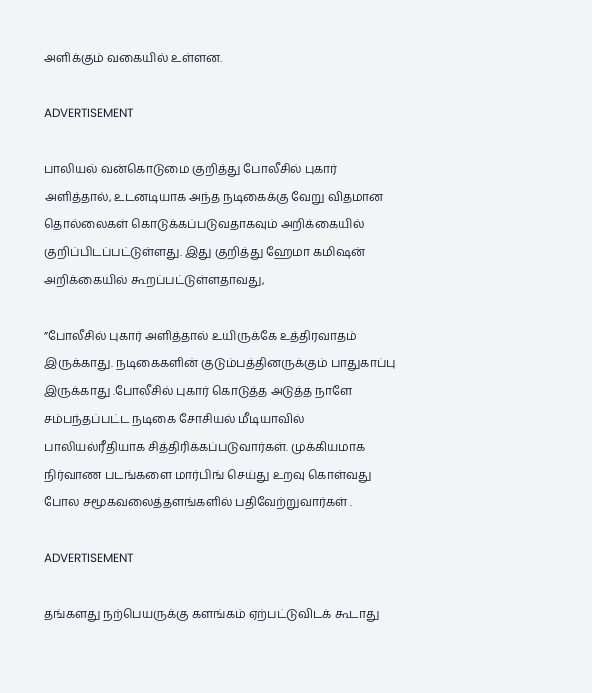அளிக்கும் வகையில் உள்ளன.

ADVERTISEMENT

பாலியல் வன்கொடுமை குறித்து போலீசில் புகார் அளித்தால், உடனடியாக அந்த நடிகைக்கு வேறு விதமான தொல்லைகள் கொடுக்கப்படுவதாகவும் அறிக்கையில் குறிப்பிடப்பட்டுள்ளது. இது குறித்து ஹேமா கமிஷன் அறிக்கையில் கூறப்பட்டுள்ளதாவது,

”போலீசில் புகார் அளித்தால் உயிருக்கே உத்திரவாதம் இருக்காது. நடிகைகளின் குடும்பத்தினருக்கும் பாதுகாப்பு இருக்காது .போலீசில் புகார் கொடுத்த அடுத்த நாளே சம்பந்தப்பட்ட நடிகை சோசியல் மீடியாவில் பாலியல்ரீதியாக சித்திரிக்கப்படுவார்கள். முக்கியமாக நிர்வாண படங்களை மார்பிங் செய்து உறவு கொள்வது போல சமூகவலைத்தளங்களில் பதிவேற்றுவார்கள் .

ADVERTISEMENT

தங்களது நற்பெயருக்கு களங்கம் ஏற்பட்டுவிடக் கூடாது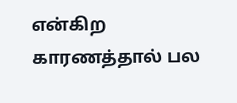என்கிற காரணத்தால் பல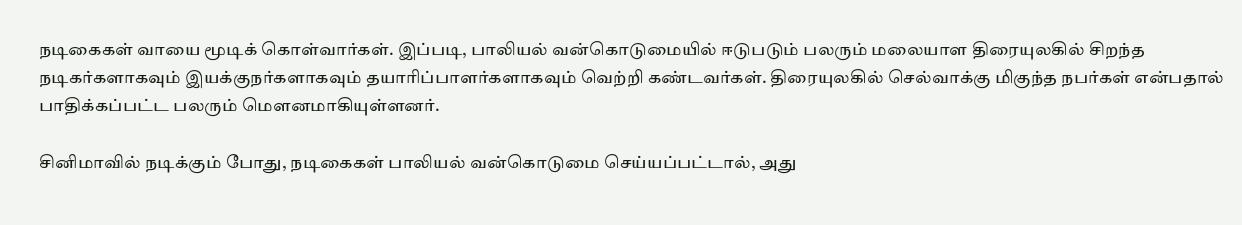நடிகைகள் வாயை மூடிக் கொள்வார்கள். இப்படி, பாலியல் வன்கொடுமையில் ஈடுபடும் பலரும் மலையாள திரையுலகில் சிறந்த நடிகர்களாகவும் இயக்குநர்களாகவும் தயாரிப்பாளர்களாகவும் வெற்றி கண்டவர்கள். திரையுலகில் செல்வாக்கு மிகுந்த நபர்கள் என்பதால் பாதிக்கப்பட்ட பலரும் மௌனமாகியுள்ளனர்.

சினிமாவில் நடிக்கும் போது, நடிகைகள் பாலியல் வன்கொடுமை செய்யப்பட்டால், அது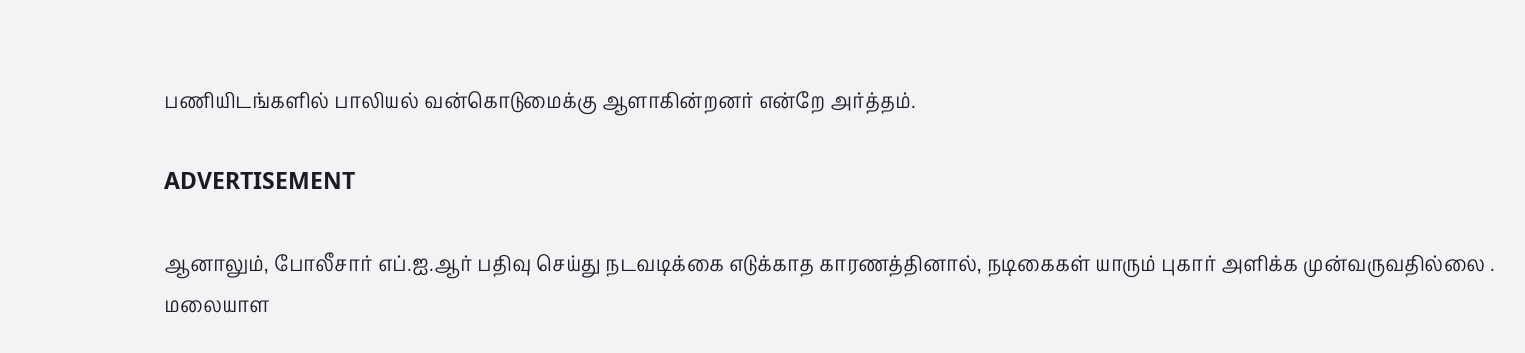பணியிடங்களில் பாலியல் வன்கொடுமைக்கு ஆளாகின்றனர் என்றே அர்த்தம்.

ADVERTISEMENT

ஆனாலும், போலீசார் எப்.ஐ.ஆர் பதிவு செய்து நடவடிக்கை எடுக்காத காரணத்தினால், நடிகைகள் யாரும் புகார் அளிக்க முன்வருவதில்லை . மலையாள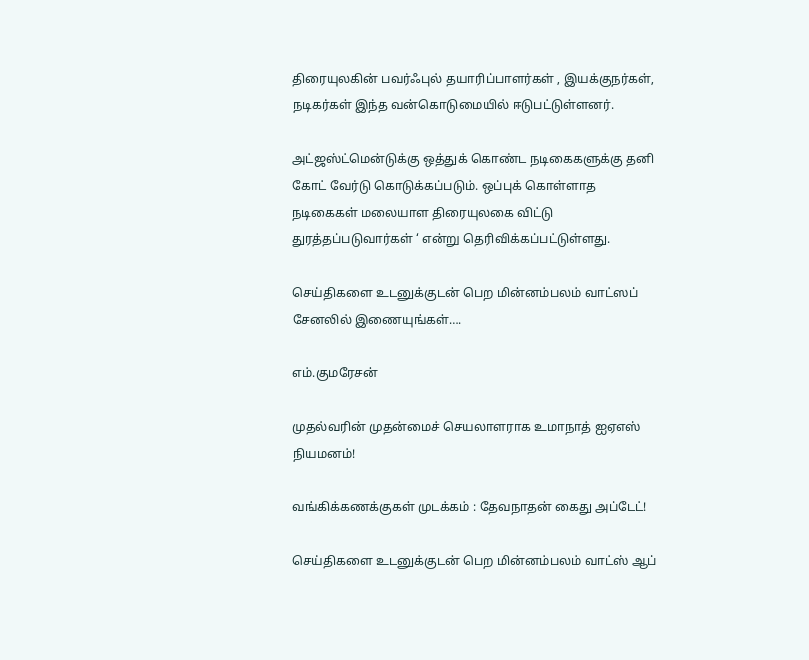திரையுலகின் பவர்ஃபுல் தயாரிப்பாளர்கள் , இயக்குநர்கள், நடிகர்கள் இந்த வன்கொடுமையில் ஈடுபட்டுள்ளனர்.

அட்ஜஸ்ட்மென்டுக்கு ஒத்துக் கொண்ட நடிகைகளுக்கு தனி கோட் வேர்டு கொடுக்கப்படும். ஒப்புக் கொள்ளாத நடிகைகள் மலையாள திரையுலகை விட்டு துரத்தப்படுவார்கள் ‘ என்று தெரிவிக்கப்பட்டுள்ளது.

செய்திகளை உடனுக்குடன் பெற மின்னம்பலம் வாட்ஸப் சேனலில் இணையுங்கள்….

எம்.குமரேசன்

முதல்வரின் முதன்மைச் செயலாளராக உமாநாத் ஐஏஎஸ் நியமனம்!

வங்கிக்கணக்குகள் முடக்கம் : தேவநாதன் கைது அப்டேட்!

செய்திகளை உடனுக்குடன் பெற மின்னம்பலம் வாட்ஸ் ஆப்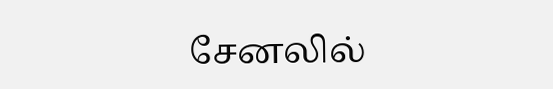சேனலில்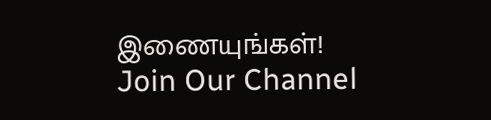இணையுங்கள்!
Join Our Channel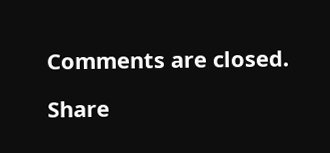Comments are closed.

Share